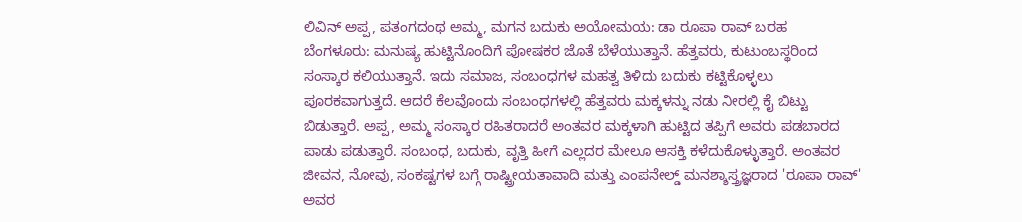ಲಿವಿನ್ ಅಪ್ಪ, ಪತಂಗದಂಥ ಅಮ್ಮ, ಮಗನ ಬದುಕು ಅಯೋಮಯ: ಡಾ ರೂಪಾ ರಾವ್ ಬರಹ
ಬೆಂಗಳೂರು: ಮನುಷ್ಯ ಹುಟ್ಟಿನೊಂದಿಗೆ ಪೋಷಕರ ಜೊತೆ ಬೆಳೆಯುತ್ತಾನೆ. ಹೆತ್ತವರು, ಕುಟುಂಬಸ್ಥರಿಂದ ಸಂಸ್ಕಾರ ಕಲಿಯುತ್ತಾನೆ. ಇದು ಸಮಾಜ, ಸಂಬಂಧಗಳ ಮಹತ್ವ ತಿಳಿದು ಬದುಕು ಕಟ್ಟಿಕೊಳ್ಳಲು ಪೂರಕವಾಗುತ್ತದೆ. ಆದರೆ ಕೆಲವೊಂದು ಸಂಬಂಧಗಳಲ್ಲಿ ಹೆತ್ತವರು ಮಕ್ಕಳನ್ನು ನಡು ನೀರಲ್ಲಿ ಕೈ ಬಿಟ್ಟು ಬಿಡುತ್ತಾರೆ. ಅಪ್ಪ, ಅಮ್ಮ ಸಂಸ್ಕಾರ ರಹಿತರಾದರೆ ಅಂತವರ ಮಕ್ಕಳಾಗಿ ಹುಟ್ಟಿದ ತಪ್ಪಿಗೆ ಅವರು ಪಡಬಾರದ ಪಾಡು ಪಡುತ್ತಾರೆ. ಸಂಬಂಧ, ಬದುಕು, ವೃತ್ತಿ ಹೀಗೆ ಎಲ್ಲದರ ಮೇಲೂ ಆಸಕ್ತಿ ಕಳೆದುಕೊಳ್ಳುತ್ತಾರೆ. ಅಂತವರ ಜೀವನ, ನೋವು, ಸಂಕಷ್ಟಗಳ ಬಗ್ಗೆ ರಾಷ್ಟ್ರೀಯತಾವಾದಿ ಮತ್ತು ಎಂಪನೇಲ್ಡ್ ಮನಶ್ಶಾಸ್ತ್ರಜ್ಞರಾದ 'ರೂಪಾ ರಾವ್' ಅವರ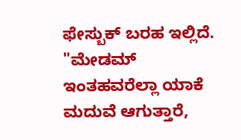ಫೇಸ್ಬುಕ್ ಬರಹ ಇಲ್ಲಿದೆ.
"ಮೇಡಮ್ ಇಂತಹವರೆಲ್ಲಾ ಯಾಕೆ ಮದುವೆ ಆಗುತ್ತಾರೆ,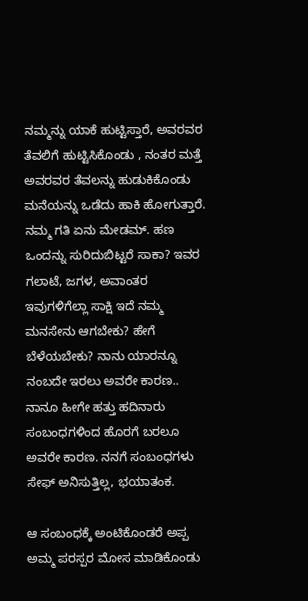ನಮ್ಮನ್ನು ಯಾಕೆ ಹುಟ್ಟಿಸ್ತಾರೆ, ಅವರವರ ತೆವಲಿಗೆ ಹುಟ್ಟಿಸಿಕೊಂಡು , ನಂತರ ಮತ್ತೆ ಅವರವರ ತೆವಲನ್ನು ಹುಡುಕಿಕೊಂಡು ಮನೆಯನ್ನು ಒಡೆದು ಹಾಕಿ ಹೋಗುತ್ತಾರೆ. ನಮ್ಮ ಗತಿ ಏನು ಮೇಡಮ್. ಹಣ ಒಂದನ್ನು ಸುರಿದುಬಿಟ್ಟರೆ ಸಾಕಾ? ಇವರ ಗಲಾಟೆ, ಜಗಳ, ಅವಾಂತರ ಇವುಗಳಿಗೆಲ್ಲಾ ಸಾಕ್ಷಿ ಇದೆ ನಮ್ಮ ಮನಸೇನು ಆಗಬೇಕು? ಹೇಗೆ ಬೆಳೆಯಬೇಕು? ನಾನು ಯಾರನ್ನೂ ನಂಬದೇ ಇರಲು ಅವರೇ ಕಾರಣ.. ನಾನೂ ಹೀಗೇ ಹತ್ತು ಹದಿನಾರು ಸಂಬಂಧಗಳಿಂದ ಹೊರಗೆ ಬರಲೂ ಅವರೇ ಕಾರಣ. ನನಗೆ ಸಂಬಂಧಗಳು ಸೇಫ್ ಅನಿಸುತ್ತಿಲ್ಲ, ಭಯಾತಂಕ.

ಆ ಸಂಬಂಧಕ್ಕೆ ಅಂಟಿಕೊಂಡರೆ ಅಪ್ಪ ಅಮ್ಮ ಪರಸ್ಪರ ಮೋಸ ಮಾಡಿಕೊಂಡು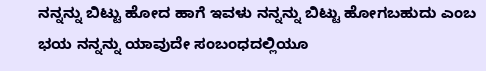ನನ್ನನ್ನು ಬಿಟ್ಟು ಹೋದ ಹಾಗೆ ಇವಳು ನನ್ನನ್ನು ಬಿಟ್ಟು ಹೋಗಬಹುದು ಎಂಬ ಭಯ ನನ್ನನ್ನು ಯಾವುದೇ ಸಂಬಂಧದಲ್ಲಿಯೂ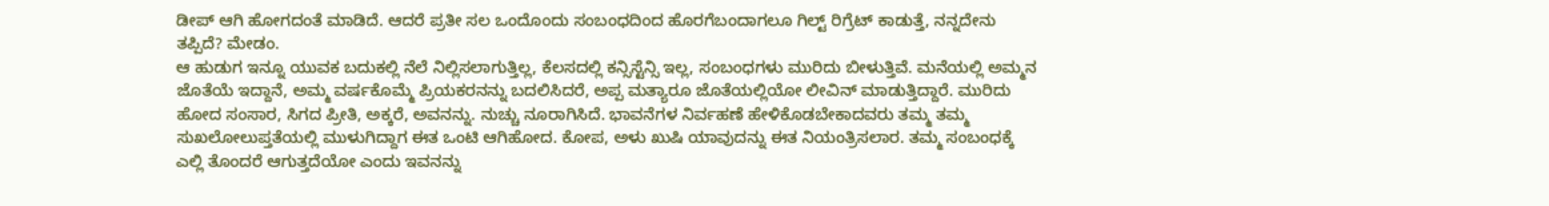ಡೀಪ್ ಆಗಿ ಹೋಗದಂತೆ ಮಾಡಿದೆ. ಆದರೆ ಪ್ರತೀ ಸಲ ಒಂದೊಂದು ಸಂಬಂಧದಿಂದ ಹೊರಗೆಬಂದಾಗಲೂ ಗಿಲ್ಟ್ ರಿಗ್ರೆಟ್ ಕಾಡುತ್ತೆ, ನನ್ನದೇನು ತಪ್ಪಿದೆ? ಮೇಡಂ.
ಆ ಹುಡುಗ ಇನ್ನೂ ಯುವಕ ಬದುಕಲ್ಲಿ ನೆಲೆ ನಿಲ್ಲಿಸಲಾಗುತ್ತಿಲ್ಲ, ಕೆಲಸದಲ್ಲಿ ಕನ್ಸಿಸ್ಟೆನ್ಸಿ ಇಲ್ಲ, ಸಂಬಂಧಗಳು ಮುರಿದು ಬೀಳುತ್ತಿವೆ. ಮನೆಯಲ್ಲಿ ಅಮ್ಮನ ಜೊತೆಯೆ ಇದ್ದಾನೆ, ಅಮ್ಮ ವರ್ಷಕೊಮ್ಮೆ ಪ್ರಿಯಕರನನ್ನು ಬದಲಿಸಿದರೆ, ಅಪ್ಪ ಮತ್ಯಾರೂ ಜೊತೆಯಲ್ಲಿಯೋ ಲೀವಿನ್ ಮಾಡುತ್ತಿದ್ದಾರೆ. ಮುರಿದು ಹೋದ ಸಂಸಾರ, ಸಿಗದ ಪ್ರೀತಿ, ಅಕ್ಕರೆ, ಅವನನ್ನು. ನುಚ್ಚು ನೂರಾಗಿಸಿದೆ. ಭಾವನೆಗಳ ನಿರ್ವಹಣೆ ಹೇಳಿಕೊಡಬೇಕಾದವರು ತಮ್ಮ ತಮ್ಮ ಸುಖಲೋಲುಪ್ತತೆಯಲ್ಲಿ ಮುಳುಗಿದ್ದಾಗ ಈತ ಒಂಟಿ ಆಗಿಹೋದ. ಕೋಪ, ಅಳು ಖುಷಿ ಯಾವುದನ್ನು ಈತ ನಿಯಂತ್ರಿಸಲಾರ. ತಮ್ಮ ಸಂಬಂಧಕ್ಕೆ ಎಲ್ಲಿ ತೊಂದರೆ ಆಗುತ್ತದೆಯೋ ಎಂದು ಇವನನ್ನು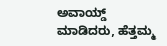ಅವಾಯ್ಡ್ ಮಾಡಿದರು, ಹೆತ್ತಮ್ಮ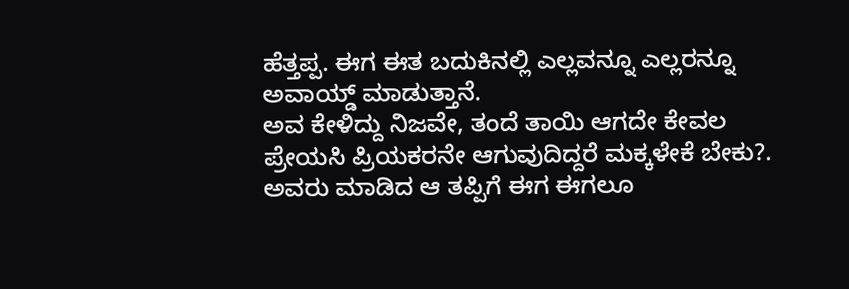ಹೆತ್ತಪ್ಪ. ಈಗ ಈತ ಬದುಕಿನಲ್ಲಿ ಎಲ್ಲವನ್ನೂ ಎಲ್ಲರನ್ನೂ ಅವಾಯ್ಡ್ ಮಾಡುತ್ತಾನೆ.
ಅವ ಕೇಳಿದ್ದು ನಿಜವೇ, ತಂದೆ ತಾಯಿ ಆಗದೇ ಕೇವಲ ಪ್ರೇಯಸಿ ಪ್ರಿಯಕರನೇ ಆಗುವುದಿದ್ದರೆ ಮಕ್ಕಳೇಕೆ ಬೇಕು?. ಅವರು ಮಾಡಿದ ಆ ತಪ್ಪಿಗೆ ಈಗ ಈಗಲೂ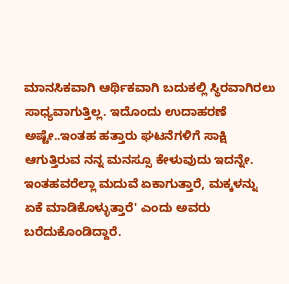ಮಾನಸಿಕವಾಗಿ ಆರ್ಥಿಕವಾಗಿ ಬದುಕಲ್ಲಿ ಸ್ಥಿರವಾಗಿರಲು ಸಾಧ್ಯವಾಗುತ್ತಿಲ್ಲ. ಇದೊಂದು ಉದಾಹರಣೆ ಅಷ್ಟೇ..ಇಂತಹ ಹತ್ತಾರು ಘಟನೆಗಳಿಗೆ ಸಾಕ್ಷಿ ಆಗುತ್ತಿರುವ ನನ್ನ ಮನಸ್ಸೂ ಕೇಳುವುದು ಇದನ್ನೇ. ಇಂತಹವರೆಲ್ಲಾ ಮದುವೆ ಏಕಾಗುತ್ತಾರೆ, ಮಕ್ಕಳನ್ನು ಏಕೆ ಮಾಡಿಕೊಳ್ಳುತ್ತಾರೆ' ಎಂದು ಅವರು ಬರೆದುಕೊಂಡಿದ್ದಾರೆ.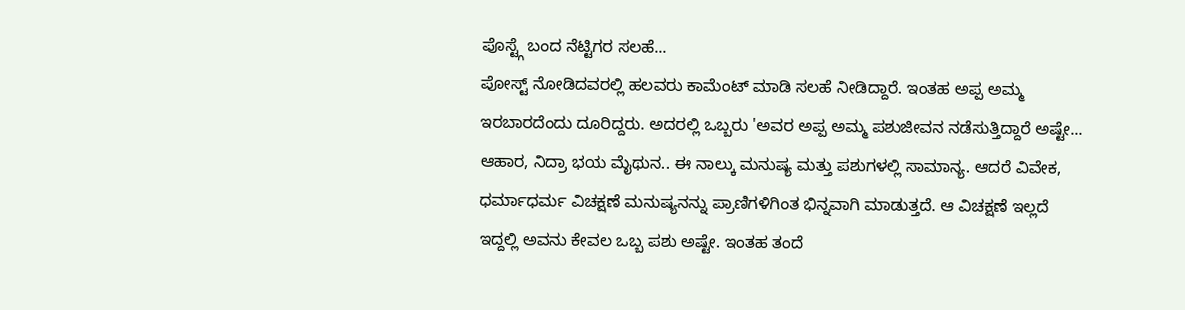ಪೊಸ್ಟ್ಗೆ ಬಂದ ನೆಟ್ಟಿಗರ ಸಲಹೆ...
ಪೋಸ್ಟ್ ನೋಡಿದವರಲ್ಲಿ ಹಲವರು ಕಾಮೆಂಟ್ ಮಾಡಿ ಸಲಹೆ ನೀಡಿದ್ದಾರೆ. ಇಂತಹ ಅಪ್ಪ ಅಮ್ಮ ಇರಬಾರದೆಂದು ದೂರಿದ್ದರು. ಅದರಲ್ಲಿ ಒಬ್ಬರು 'ಅವರ ಅಪ್ಪ ಅಮ್ಮ ಪಶುಜೀವನ ನಡೆಸುತ್ತಿದ್ದಾರೆ ಅಷ್ಟೇ... ಆಹಾರ, ನಿದ್ರಾ ಭಯ ಮೈಥುನ.. ಈ ನಾಲ್ಕು ಮನುಷ್ಯ ಮತ್ತು ಪಶುಗಳಲ್ಲಿ ಸಾಮಾನ್ಯ. ಆದರೆ ವಿವೇಕ, ಧರ್ಮಾಧರ್ಮ ವಿಚಕ್ಷಣೆ ಮನುಷ್ಯನನ್ನು ಪ್ರಾಣಿಗಳಿಗಿಂತ ಭಿನ್ನವಾಗಿ ಮಾಡುತ್ತದೆ. ಆ ವಿಚಕ್ಷಣೆ ಇಲ್ಲದೆ ಇದ್ದಲ್ಲಿ ಅವನು ಕೇವಲ ಒಬ್ಬ ಪಶು ಅಷ್ಟೇ. ಇಂತಹ ತಂದೆ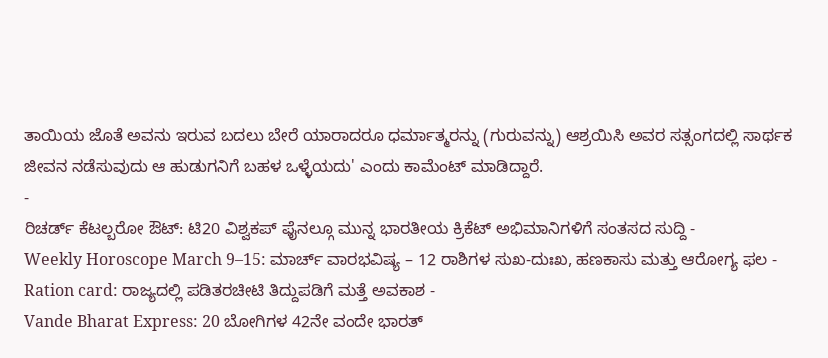ತಾಯಿಯ ಜೊತೆ ಅವನು ಇರುವ ಬದಲು ಬೇರೆ ಯಾರಾದರೂ ಧರ್ಮಾತ್ಮರನ್ನು (ಗುರುವನ್ನು) ಆಶ್ರಯಿಸಿ ಅವರ ಸತ್ಸಂಗದಲ್ಲಿ ಸಾರ್ಥಕ ಜೀವನ ನಡೆಸುವುದು ಆ ಹುಡುಗನಿಗೆ ಬಹಳ ಒಳ್ಳೆಯದು' ಎಂದು ಕಾಮೆಂಟ್ ಮಾಡಿದ್ದಾರೆ.
-
ರಿಚರ್ಡ್ ಕೆಟಲ್ಬರೋ ಔಟ್: ಟಿ20 ವಿಶ್ವಕಪ್ ಫೈನಲ್ಗೂ ಮುನ್ನ ಭಾರತೀಯ ಕ್ರಿಕೆಟ್ ಅಭಿಮಾನಿಗಳಿಗೆ ಸಂತಸದ ಸುದ್ದಿ -
Weekly Horoscope March 9–15: ಮಾರ್ಚ್ ವಾರಭವಿಷ್ಯ – 12 ರಾಶಿಗಳ ಸುಖ-ದುಃಖ, ಹಣಕಾಸು ಮತ್ತು ಆರೋಗ್ಯ ಫಲ -
Ration card: ರಾಜ್ಯದಲ್ಲಿ ಪಡಿತರಚೀಟಿ ತಿದ್ದುಪಡಿಗೆ ಮತ್ತೆ ಅವಕಾಶ -
Vande Bharat Express: 20 ಬೋಗಿಗಳ 42ನೇ ವಂದೇ ಭಾರತ್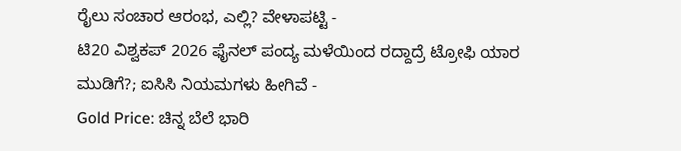ರೈಲು ಸಂಚಾರ ಆರಂಭ, ಎಲ್ಲಿ? ವೇಳಾಪಟ್ಟಿ -
ಟಿ20 ವಿಶ್ವಕಪ್ 2026 ಫೈನಲ್ ಪಂದ್ಯ ಮಳೆಯಿಂದ ರದ್ದಾದ್ರೆ ಟ್ರೋಫಿ ಯಾರ ಮುಡಿಗೆ?; ಐಸಿಸಿ ನಿಯಮಗಳು ಹೀಗಿವೆ -
Gold Price: ಚಿನ್ನ ಬೆಲೆ ಭಾರಿ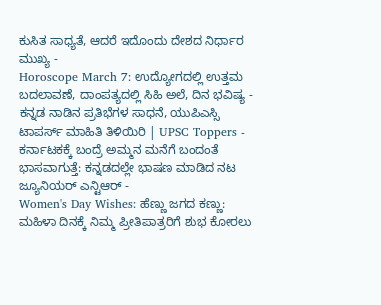ಕುಸಿತ ಸಾಧ್ಯತೆ, ಆದರೆ ಇದೊಂದು ದೇಶದ ನಿರ್ಧಾರ ಮುಖ್ಯ -
Horoscope March 7: ಉದ್ಯೋಗದಲ್ಲಿ ಉತ್ತಮ ಬದಲಾವಣೆ, ದಾಂಪತ್ಯದಲ್ಲಿ ಸಿಹಿ ಅಲೆ, ದಿನ ಭವಿಷ್ಯ -
ಕನ್ನಡ ನಾಡಿನ ಪ್ರತಿಭೆಗಳ ಸಾಧನೆ, ಯುಪಿಎಸ್ಸಿ ಟಾಪರ್ಸ್ ಮಾಹಿತಿ ತಿಳಿಯಿರಿ | UPSC Toppers -
ಕರ್ನಾಟಕಕ್ಕೆ ಬಂದ್ರೆ ಅಮ್ಮನ ಮನೆಗೆ ಬಂದಂತೆ ಭಾಸವಾಗುತ್ತೆ: ಕನ್ನಡದಲ್ಲೇ ಭಾಷಣ ಮಾಡಿದ ನಟ ಜ್ಯೂನಿಯರ್ ಎನ್ಟಿಆರ್ -
Women's Day Wishes: ಹೆಣ್ಣು ಜಗದ ಕಣ್ಣು: ಮಹಿಳಾ ದಿನಕ್ಕೆ ನಿಮ್ಮ ಪ್ರೀತಿಪಾತ್ರರಿಗೆ ಶುಭ ಕೋರಲು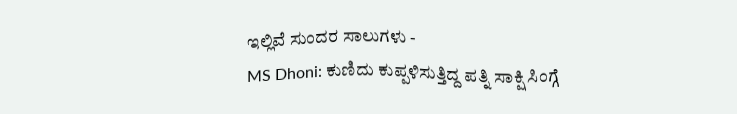ಇಲ್ಲಿವೆ ಸುಂದರ ಸಾಲುಗಳು -
MS Dhoni: ಕುಣಿದು ಕುಪ್ಪಳಿಸುತ್ತಿದ್ದ ಪತ್ನಿ ಸಾಕ್ಷಿ ಸಿಂಗ್ಗೆ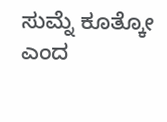ಸುಮ್ನೆ ಕೂತ್ಕೋ ಎಂದ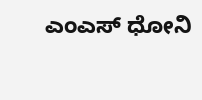ಎಂಎಸ್ ಧೋನಿ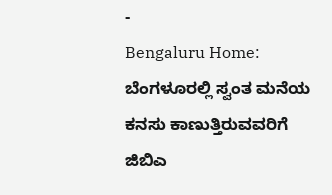-
Bengaluru Home: ಬೆಂಗಳೂರಲ್ಲಿ ಸ್ವಂತ ಮನೆಯ ಕನಸು ಕಾಣುತ್ತಿರುವವರಿಗೆ ಜಿಬಿಎ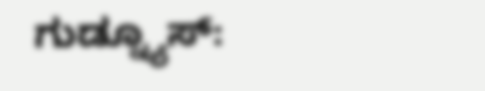ಗುಡ್ನ್ಯೂಸ್: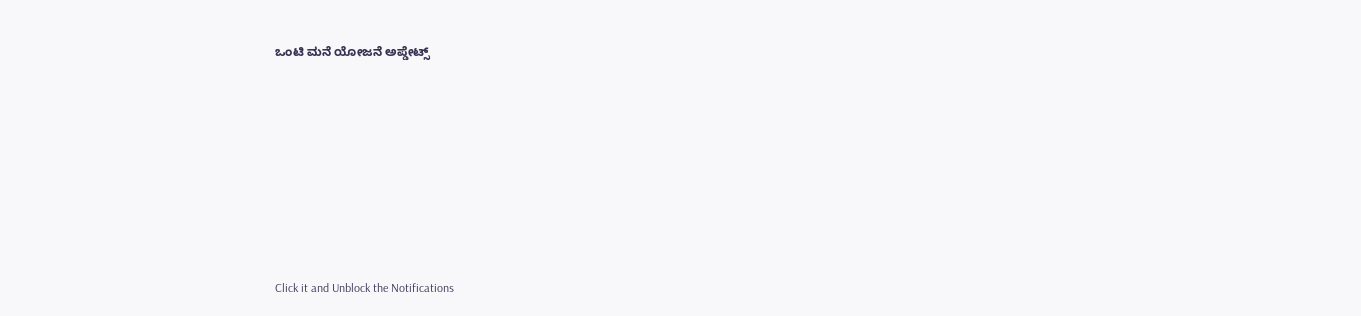ಒಂಟಿ ಮನೆ ಯೋಜನೆ ಅಪ್ಡೇಟ್ಸ್












Click it and Unblock the Notifications